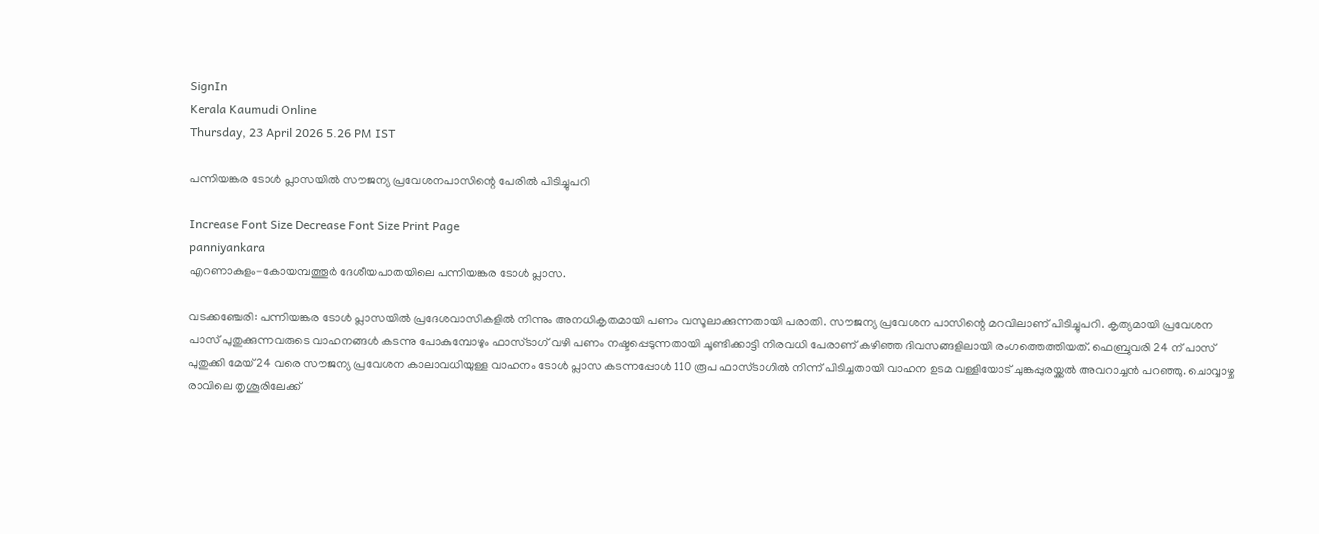SignIn
Kerala Kaumudi Online
Thursday, 23 April 2026 5.26 PM IST

പന്നിയങ്കര ടോൾ പ്ലാസയിൽ സൗജന്യ പ്രവേശനപാസിന്റെ പേരിൽ പിടിച്ചുപറി

Increase Font Size Decrease Font Size Print Page
panniyankara
എറണാകുളം-കോയമ്പത്തൂർ ദേശീയപാതയിലെ പന്നിയങ്കര ടോൾ പ്ലാസ.

വടക്കഞ്ചേരി: പന്നിയങ്കര ടോൾ പ്ലാസയിൽ പ്രദേശവാസികളിൽ നിന്നും അനധികൃതമായി പണം വസൂലാക്കുന്നതായി പരാതി. സൗജന്യ പ്രവേശന പാസിന്റെ മറവിലാണ് പിടിച്ചുപറി. കൃത്യമായി പ്രവേശന പാസ് പുതുക്കുന്നവരുടെ വാഹനങ്ങൾ കടന്നു പോകുമ്പോഴും ഫാസ്ടാഗ് വഴി പണം നഷ്ടപ്പെടുന്നതായി ചൂണ്ടിക്കാട്ടി നിരവധി പേരാണ് കഴിഞ്ഞ ദിവസങ്ങളിലായി രംഗത്തെത്തിയത്. ഫെബ്രുവരി 24 ന് പാസ് പുതുക്കി മേയ് 24 വരെ സൗജന്യ പ്രവേശന കാലാവധിയുള്ള വാഹനം ടോൾ പ്ലാസ കടന്നപ്പോൾ 110 രൂപ ഫാസ്ടാഗിൽ നിന്ന് പിടിച്ചതായി വാഹന ഉടമ വള്ളിയോട് ചുങ്കപ്പുരയ്ക്കൽ അവറാച്ചൻ പറഞ്ഞു. ചൊവ്വാഴ്ച രാവിലെ തൃശൂരിലേക്ക്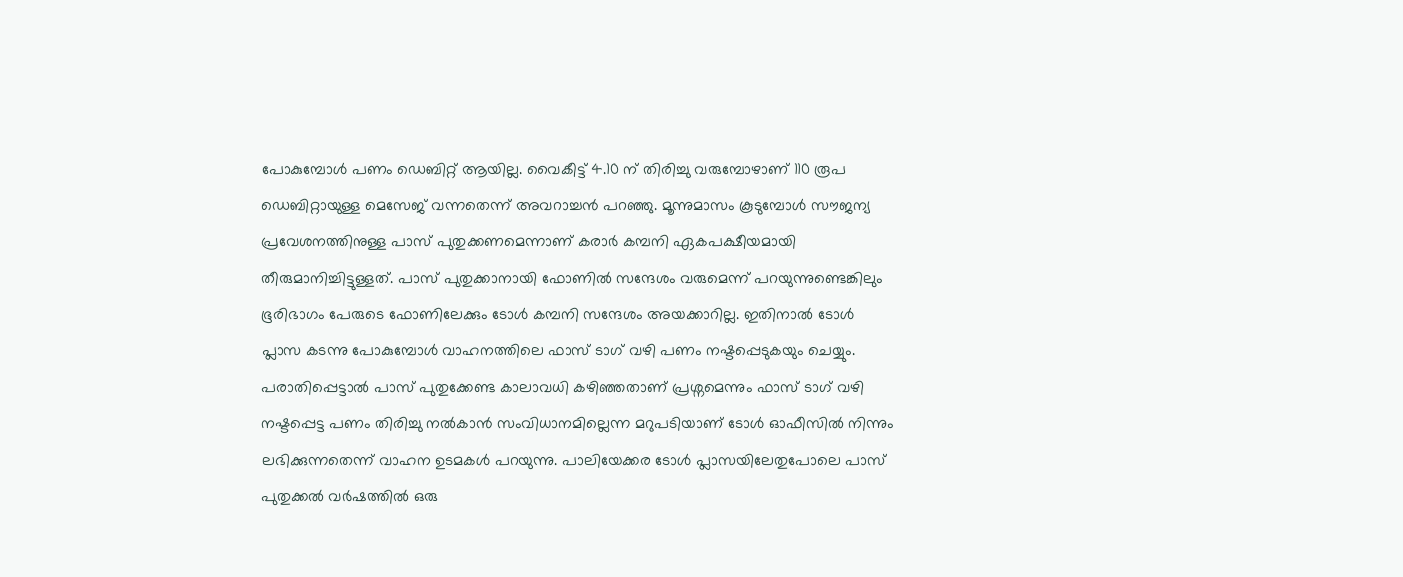പോകുമ്പോൾ പണം ഡെബിറ്റ് ആയില്ല. വൈകീട്ട് 4.10 ന് തിരിച്ചു വരുമ്പോഴാണ് 110 രൂപ ഡെബിറ്റായുള്ള മെസേജ് വന്നതെന്ന് അവറാച്ചൻ പറഞ്ഞു. മൂന്നുമാസം കൂടുമ്പോൾ സൗജന്യ പ്രവേശനത്തിനുള്ള പാസ് പുതുക്കണമെന്നാണ് കരാർ കമ്പനി ഏകപക്ഷീയമായി തീരുമാനിച്ചിട്ടുള്ളത്. പാസ് പുതുക്കാനായി ഫോണിൽ സന്ദേശം വരുമെന്ന് പറയുന്നുണ്ടെങ്കിലും ഭൂരിഭാഗം പേരുടെ ഫോണിലേക്കും ടോൾ കമ്പനി സന്ദേശം അയക്കാറില്ല. ഇതിനാൽ ടോൾ പ്ലാസ കടന്നു പോകുമ്പോൾ വാഹനത്തിലെ ഫാസ് ടാഗ് വഴി പണം നഷ്ടപ്പെടുകയും ചെയ്യും. പരാതിപ്പെട്ടാൽ പാസ് പുതുക്കേണ്ട കാലാവധി കഴിഞ്ഞതാണ് പ്രശ്നമെന്നും ഫാസ് ടാഗ് വഴി നഷ്ടപ്പെട്ട പണം തിരിച്ചു നൽകാൻ സംവിധാനമില്ലെന്ന മറുപടിയാണ് ടോൾ ഓഫീസിൽ നിന്നും ലഭിക്കുന്നതെന്ന് വാഹന ഉടമകൾ പറയുന്നു. പാലിയേക്കര ടോൾ പ്ലാസയിലേതുപോലെ പാസ് പുതുക്കൽ വർഷത്തിൽ ഒരു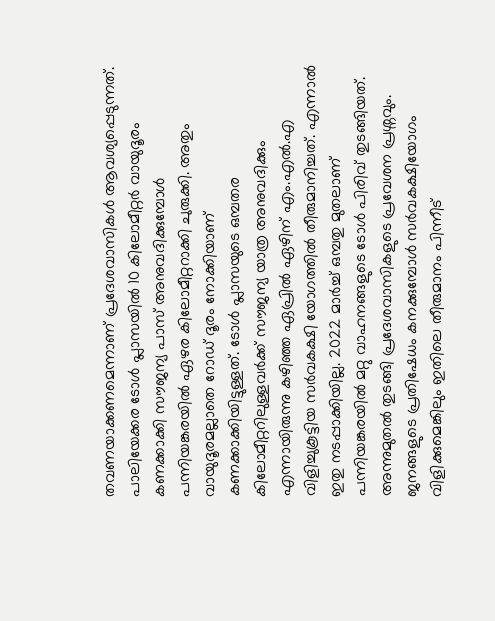തവണയാക്കണമെന്നാണ് പ്രദേശവാസികൾ ആവശ്യപ്പെടുന്നത്. പാലിയേക്കര ടോൾ പ്ലാസയിൽ 10 കിലോമീറ്റർ വായുദൂരം കണക്കാക്കി സൗജന്യ പാസ് അനുവദിക്കുമ്പോൾ പന്നിയങ്കരയിൽ ഏഴര കിലോമീറ്ററാക്കി ചുരുക്കി. അതും വായുദൂരമല്ലാതെ റോഡ് ദൂരം നോക്കിയാണ് കണക്കാക്കിയിട്ടുള്ളത്. ടോൾ പ്ലാസയുടെ ഒമ്പതര കിലോമീറ്ററിലുള്ളവർക്ക് സൗജന്യ യാത്ര അനുവദിക്കും എന്നായിരുന്നു കഴിഞ്ഞ ഏപ്രിൽ ഏഴിന് എം.എൽ.എ വിളിച്ചുകൂട്ടിയ സർവകക്ഷി യോഗത്തിൽ തീരുമാനിച്ചത്. എന്നാൽ ഇതു നടപ്പാക്കിയില്ല. 2022 മാർച്ച് ഒമ്പതു മുതലാണ് പന്നിയങ്കരയിൽ മറ്റു വാഹനങ്ങളുടെ ടോൾ പിരിവ് തുടങ്ങിയത്. അന്നുമുതൽ തുടങ്ങി പ്രദേശവാസികളുടെ പ്രവേശന പ്രശ്നവും. ജനങ്ങളുടെ പ്രതിഷേധം കനക്കുമ്പോൾ സർവകക്ഷിയോഗം വിളിക്കുമെങ്കിലും ഇതിലെ തീരുമാനം പിന്നീട്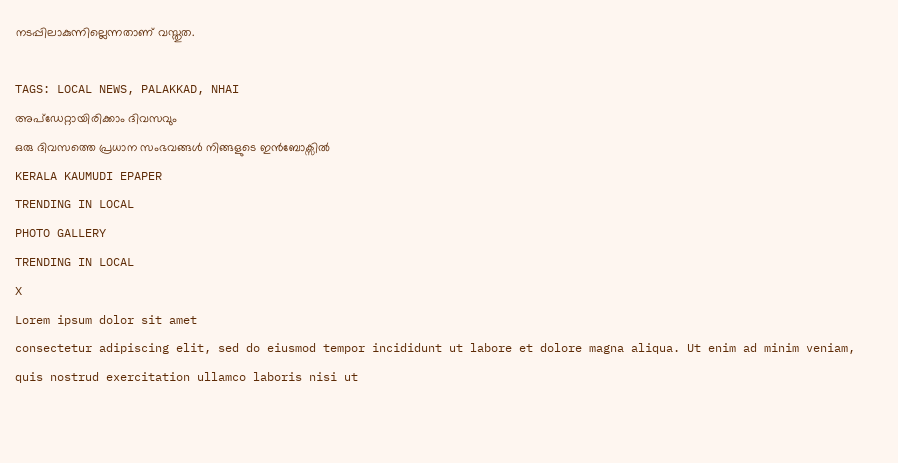നടപ്പിലാകുന്നില്ലെന്നതാണ് വസ്തുത.

TAGS: LOCAL NEWS, PALAKKAD, NHAI
അപ്ഡേറ്റായിരിക്കാം ദിവസവും
ഒരു ദിവസത്തെ പ്രധാന സംഭവങ്ങൾ നിങ്ങളുടെ ഇൻബോക്സിൽ
KERALA KAUMUDI EPAPER
TRENDING IN LOCAL
PHOTO GALLERY
TRENDING IN LOCAL
X
Lorem ipsum dolor sit amet
consectetur adipiscing elit, sed do eiusmod tempor incididunt ut labore et dolore magna aliqua. Ut enim ad minim veniam, quis nostrud exercitation ullamco laboris nisi ut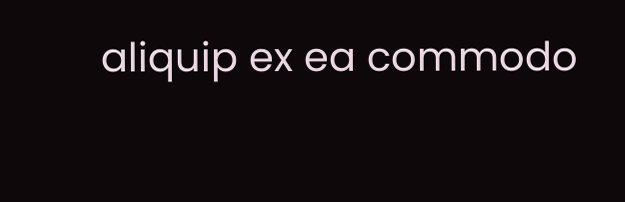aliquip ex ea commodo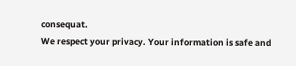consequat.
We respect your privacy. Your information is safe and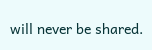will never be shared.